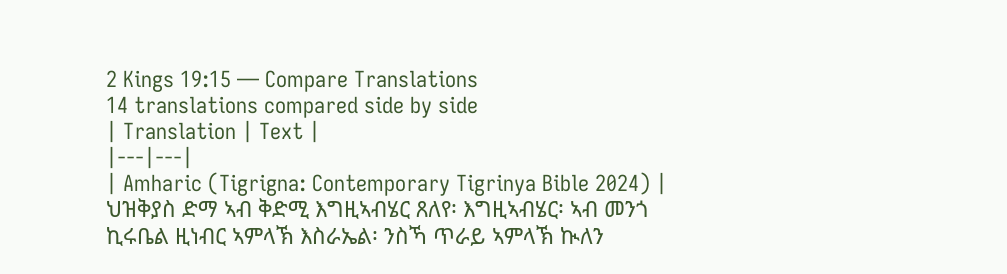2 Kings 19:15 — Compare Translations
14 translations compared side by side
| Translation | Text |
|---|---|
| Amharic (Tigrigna: Contemporary Tigrinya Bible 2024) | ህዝቅያስ ድማ ኣብ ቅድሚ እግዚኣብሄር ጸለየ፡ እግዚኣብሄር፡ ኣብ መንጎ ኪሩቤል ዚነብር ኣምላኽ እስራኤል፡ ንስኻ ጥራይ ኣምላኽ ኲለን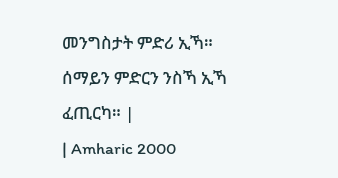መንግስታት ምድሪ ኢኻ። ሰማይን ምድርን ንስኻ ኢኻ ፈጢርካ። |
| Amharic 2000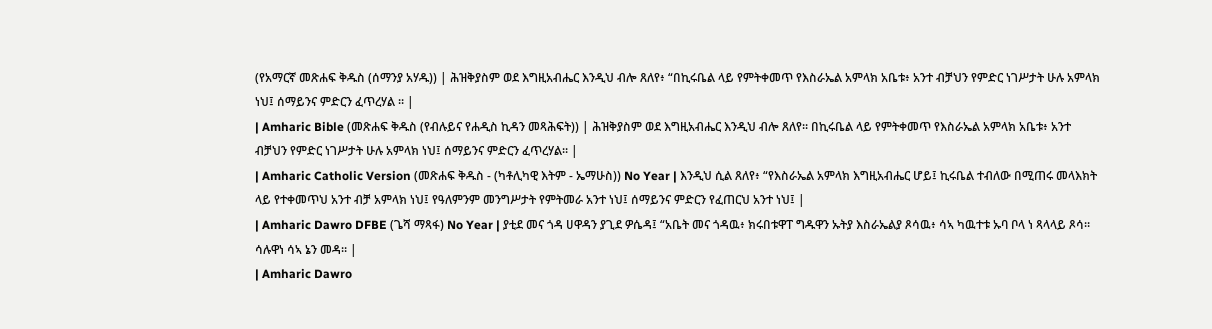(የአማርኛ መጽሐፍ ቅዱስ (ሰማንያ አሃዱ)) | ሕዝቅያስም ወደ እግዚአብሔር እንዲህ ብሎ ጸለየ፥ “በኪሩቤል ላይ የምትቀመጥ የእስራኤል አምላክ አቤቱ፥ አንተ ብቻህን የምድር ነገሥታት ሁሉ አምላክ ነህ፤ ሰማይንና ምድርን ፈጥረሃል ። |
| Amharic Bible (መጽሐፍ ቅዱስ (የብሉይና የሐዲስ ኪዳን መጻሕፍት)) | ሕዝቅያስም ወደ እግዚአብሔር እንዲህ ብሎ ጸለየ። በኪሩቤል ላይ የምትቀመጥ የእስራኤል አምላክ አቤቱ፥ አንተ ብቻህን የምድር ነገሥታት ሁሉ አምላክ ነህ፤ ሰማይንና ምድርን ፈጥረሃል። |
| Amharic Catholic Version (መጽሐፍ ቅዱስ - (ካቶሊካዊ እትም - ኤማሁስ)) No Year | እንዲህ ሲል ጸለየ፥ “የእስራኤል አምላክ እግዚአብሔር ሆይ፤ ኪሩቤል ተብለው በሚጠሩ መላእክት ላይ የተቀመጥህ አንተ ብቻ አምላክ ነህ፤ የዓለምንም መንግሥታት የምትመራ አንተ ነህ፤ ሰማይንና ምድርን የፈጠርህ አንተ ነህ፤ |
| Amharic Dawro DFBE (ጌሻ ማጻፋ) No Year | ያቲደ መና ጎዳ ሀዋዳን ያጊደ ዎሴዳ፤ “አቤት መና ጎዳዉ፥ ክሩበቱዋፐ ግዱዋን ኡትያ እስራኤልያ ጾሳዉ፥ ሳኣ ካዉተቱ ኡባ ቦላ ነ ጻላላይ ጾሳ። ሳሉዋነ ሳኣ ኔን መዳ። |
| Amharic Dawro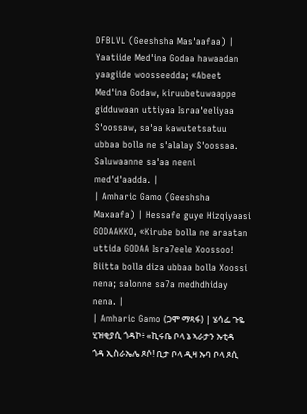DFBLVL (Geeshsha Mas'aafaa) | Yaatiide Med'ina Godaa hawaadan yaagiide woosseedda; «Abeet Med'ina Godaw, kiruubetuwaappe gidduwaan uttiyaa Israa'eeliyaa S'oossaw, sa'aa kawutetsatuu ubbaa bolla ne s'alalay S'oossaa. Saluwaanne sa'aa neeni med'd'aadda. |
| Amharic Gamo (Geeshsha Maxaafa) | Hessafe guye Hizqiyaasi GODAAKKO, «Kirube bolla ne araatan uttida GODAA Isra7eele Xoossoo! Biitta bolla diza ubbaa bolla Xoossi nena; salonne sa7a medhdhiday nena. |
| Amharic Gamo (ጋሞ ማጻፋ) | ሄሳፌ ጉዬ ሂዝቂያሲ ጎዳኮ፥ «ኪሩቤ ቦላ ኔ ኣራታን ኡቲዳ ጎዳ ኢስራኤሌ ጾሶ! ቢታ ቦላ ዲዛ ኡባ ቦላ ጾሲ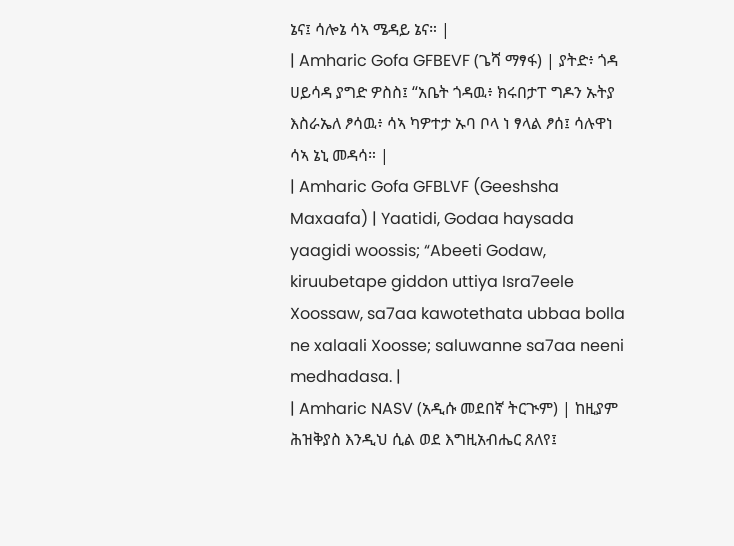ኔና፤ ሳሎኔ ሳኣ ሜዳይ ኔና። |
| Amharic Gofa GFBEVF (ጌሻ ማፃፋ) | ያትድ፥ ጎዳ ሀይሳዳ ያግድ ዎስስ፤ “አቤት ጎዳዉ፥ ክሩበታፐ ግዶን ኡትያ እስራኤለ ፆሳዉ፥ ሳኣ ካዎተታ ኡባ ቦላ ነ ፃላል ፆሰ፤ ሳሉዋነ ሳኣ ኔኒ መዳሳ። |
| Amharic Gofa GFBLVF (Geeshsha Maxaafa) | Yaatidi, Godaa haysada yaagidi woossis; “Abeeti Godaw, kiruubetape giddon uttiya Isra7eele Xoossaw, sa7aa kawotethata ubbaa bolla ne xalaali Xoosse; saluwanne sa7aa neeni medhadasa. |
| Amharic NASV (አዲሱ መደበኛ ትርጒም) | ከዚያም ሕዝቅያስ እንዲህ ሲል ወደ እግዚአብሔር ጸለየ፤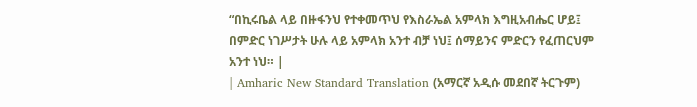“በኪሩቤል ላይ በዙፋንህ የተቀመጥህ የእስራኤል አምላክ እግዚአብሔር ሆይ፤ በምድር ነገሥታት ሁሉ ላይ አምላክ አንተ ብቻ ነህ፤ ሰማይንና ምድርን የፈጠርህም አንተ ነህ። |
| Amharic New Standard Translation (አማርኛ አዲሱ መደበኛ ትርጉም)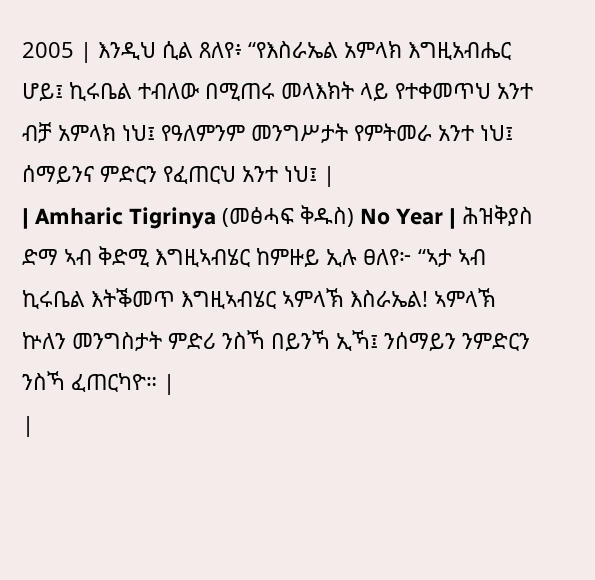2005 | እንዲህ ሲል ጸለየ፥ “የእስራኤል አምላክ እግዚአብሔር ሆይ፤ ኪሩቤል ተብለው በሚጠሩ መላእክት ላይ የተቀመጥህ አንተ ብቻ አምላክ ነህ፤ የዓለምንም መንግሥታት የምትመራ አንተ ነህ፤ ሰማይንና ምድርን የፈጠርህ አንተ ነህ፤ |
| Amharic Tigrinya (መፅሓፍ ቅዱስ) No Year | ሕዝቅያስ ድማ ኣብ ቅድሚ እግዚኣብሄር ከምዙይ ኢሉ ፀለየ፦ “ኣታ ኣብ ኪሩቤል እትቕመጥ እግዚኣብሄር ኣምላኽ እስራኤል! ኣምላኽ ኵለን መንግስታት ምድሪ ንስኻ በይንኻ ኢኻ፤ ንሰማይን ንምድርን ንስኻ ፈጠርካዮ። |
|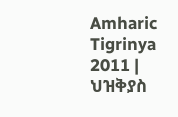Amharic Tigrinya 2011 | ህዝቅያስ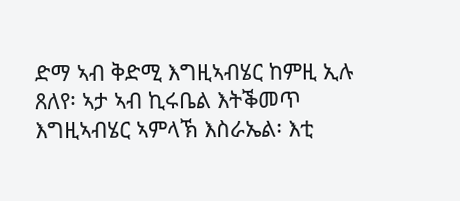ድማ ኣብ ቅድሚ እግዚኣብሄር ከምዚ ኢሉ ጸለየ፡ ኣታ ኣብ ኪሩቤል እትቕመጥ እግዚኣብሄር ኣምላኽ እስራኤል፡ እቲ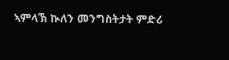ኣምላኽ ኲለን መንግስትታት ምድሪ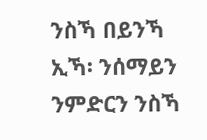ንስኻ በይንኻ ኢኻ፡ ንሰማይን ንምድርን ንስኻ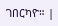ገበርካዮ። |